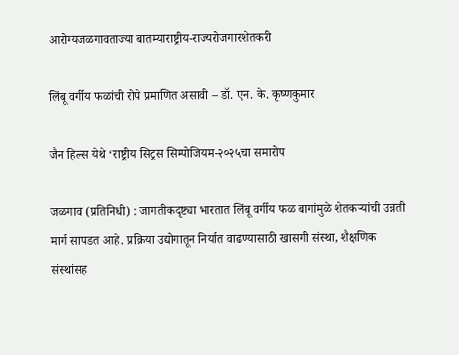आरोग्यजळगावताज्या बातम्याराष्ट्रीय-राज्यरोजगारशेतकरी

लिंबू वर्गीय फळांची रोपे प्रमाणित असावी – डॉ. एन. के. कृष्णकुमार

जैन हिल्स येथे ‘राष्ट्रीय सिट्रस सिम्पोजियम-२०२५चा समारोप

जळगाव (प्रतिनिधी) : जागतीकदृष्ट्या भारतात लिंबू वर्गीय फळ बागांमुळे शेतकऱ्यांची उन्नती मार्ग सापडत आहे. प्रक्रिया उद्योगातून निर्यात वाढण्यासाठी खासगी संस्था, शैक्षणिक संस्थांसह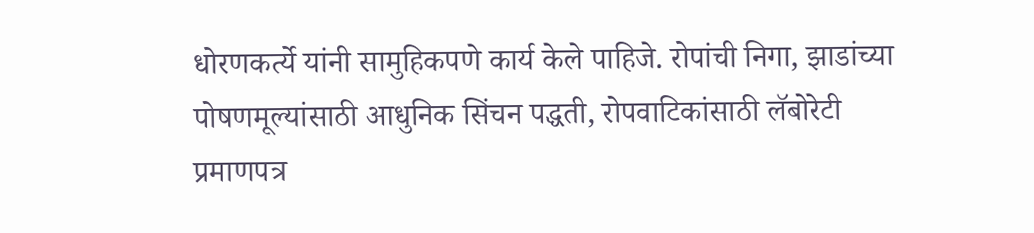धोरणकर्त्ये यांनी सामुहिकपणे कार्य केले पाहिजे. रोपांची निगा, झाडांच्या पोषणमूल्यांसाठी आधुनिक सिंचन पद्धती, रोपवाटिकांसाठी लॅबोरेटी प्रमाणपत्र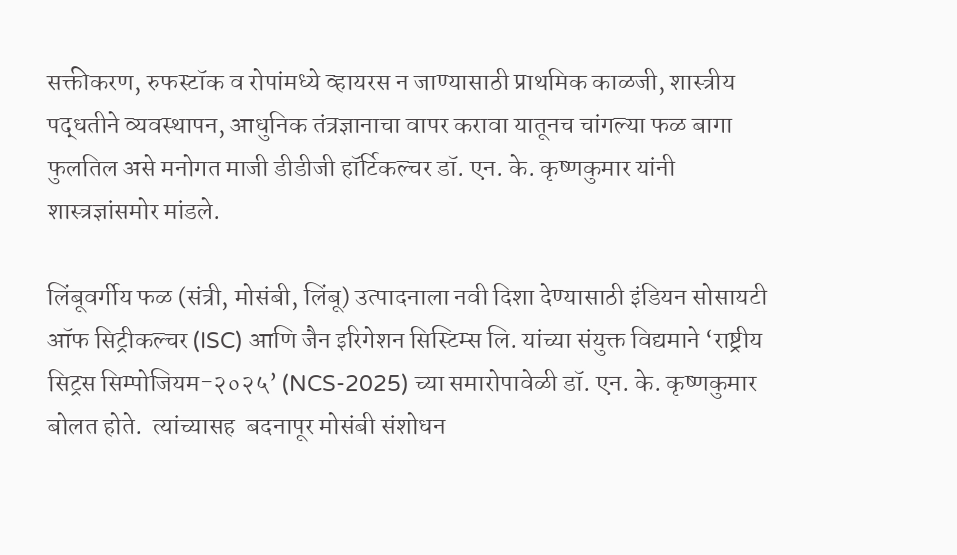सक्तीकरण, रुफस्टॉक व रोपांमध्ये व्हायरस न जाण्यासाठी प्राथमिक काळजी, शास्त्रीय पद्धतीने व्यवस्थापन, आधुनिक तंत्रज्ञानाचा वापर करावा यातूनच चांगल्या फळ बागा फुलतिल असे मनोगत माजी डीडीजी हॉर्टिकल्चर डॉ. एन. के. कृष्णकुमार यांनी शास्त्रज्ञांसमोर मांडले.

लिंबूवर्गीय फळ (संत्री, मोसंबी, लिंबू) उत्पादनाला नवी दिशा देण्यासाठी इंडियन सोसायटी ऑफ सिट्रीकल्चर (ISC) आणि जैन इरिगेशन सिस्टिम्स लि. यांच्या संयुक्त विद्यमाने ‘राष्ट्रीय सिट्रस सिम्पोजियम-२०२५’ (NCS-2025) च्या समारोपावेळी डॉ. एन. के. कृष्णकुमार बोलत होते.  त्यांच्यासह  बदनापूर मोसंबी संशोधन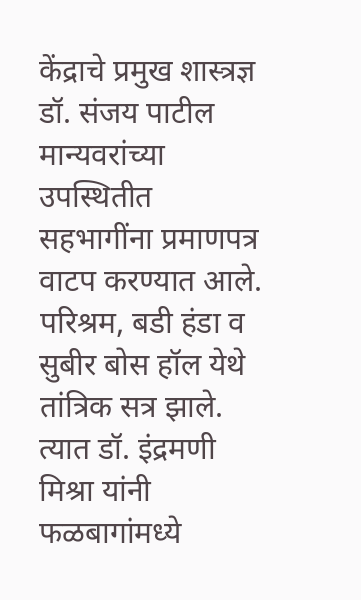केंद्राचे प्रमुख शास्त्रज्ञ डॉ. संजय पाटील मान्यवरांच्या उपस्थितीत सहभागींना प्रमाणपत्र वाटप करण्यात आले. परिश्रम, बडी हंडा व सुबीर बोस हॉल येथे तांत्रिक सत्र झाले. त्यात डॉ. इंद्रमणी मिश्रा यांनी फळबागांमध्ये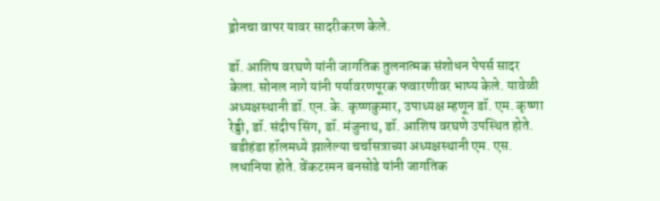ड्रोनचा वापर यावर सादरीकरण केले.

डॉ. आशिष वरघणे यांनी जागतिक तुलनात्मक संशोधन पेपर्स सादर केला. सोनल नागे यांनी पर्यावरणपूरक फवारणीवर भाष्य केले. यावेळी अध्यक्षस्थानी डॉ. एन. के. कृष्णकुमार, उपाध्यक्ष म्हणून डॉ. एम. कृष्णा रेड्डी, डॉ. संदीप सिंग, डॉ. मंजुनाथ, डॉ. आशिष वरघणे उपस्थित होते. बडीहंडा हॉलमध्ये झालेल्या चर्चासत्राच्या अध्यक्षस्थानी एम. एस. लधानिया होते. वेंकटरमन बनसोडे यांनी जागतिक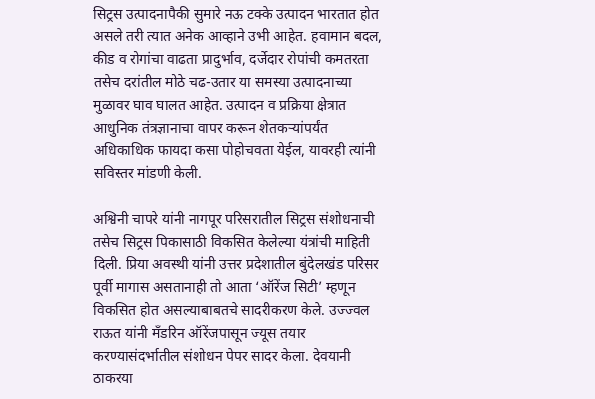सिट्रस उत्पादनापैकी सुमारे नऊ टक्के उत्पादन भारतात होत असले तरी त्यात अनेक आव्हाने उभी आहेत. हवामान बदल, कीड व रोगांचा वाढता प्रादुर्भाव, दर्जेदार रोपांची कमतरता तसेच दरांतील मोठे चढ-उतार या समस्या उत्पादनाच्या मुळावर घाव घालत आहेत. उत्पादन व प्रक्रिया क्षेत्रात आधुनिक तंत्रज्ञानाचा वापर करून शेतकऱ्यांपर्यंत अधिकाधिक फायदा कसा पोहोचवता येईल, यावरही त्यांनी सविस्तर मांडणी केली.

अश्विनी चापरे यांनी नागपूर परिसरातील सिट्रस संशोधनाची तसेच सिट्रस पिकासाठी विकसित केलेल्या यंत्रांची माहिती दिली. प्रिया अवस्थी यांनी उत्तर प्रदेशातील बुंदेलखंड परिसर पूर्वी मागास असतानाही तो आता ‘ऑरेंज सिटी’ म्हणून विकसित होत असल्याबाबतचे सादरीकरण केले. उज्ज्वल राऊत यांनी मँडरिन ऑरेंजपासून ज्यूस तयार करण्यासंदर्भातील संशोधन पेपर सादर केला. देवयानी ठाकरया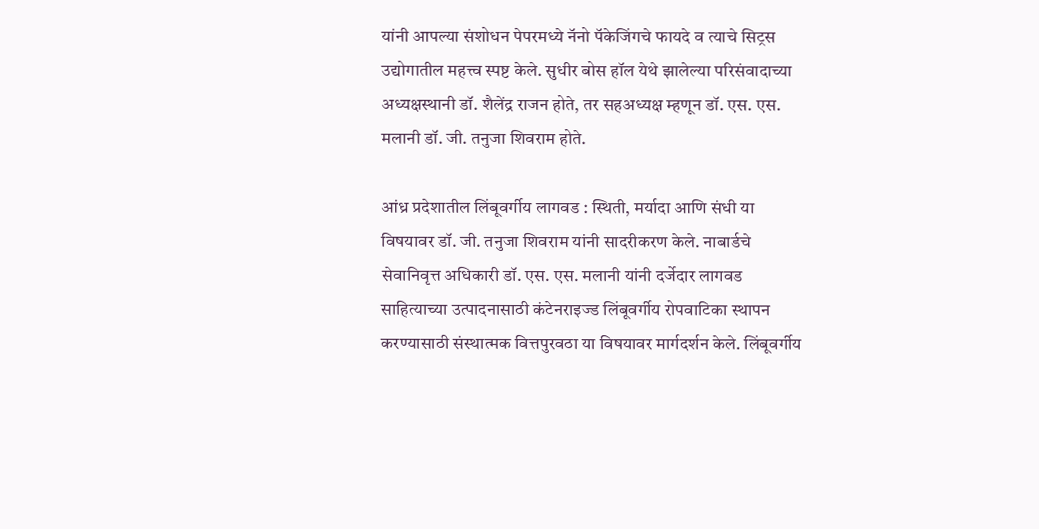यांनी आपल्या संशोधन पेपरमध्ये नॅनो पॅकेजिंगचे फायदे व त्याचे सिट्रस उद्योगातील महत्त्व स्पष्ट केले. सुधीर बोस हॉल येथे झालेल्या परिसंवादाच्या अध्यक्षस्थानी डॉ. शैलेंद्र राजन होते, तर सहअध्यक्ष म्हणून डॉ. एस. एस. मलानी डॉ. जी. तनुजा शिवराम होते.

आंध्र प्रदेशातील लिंबूवर्गीय लागवड : स्थिती, मर्यादा आणि संधी या विषयावर डॉ. जी. तनुजा शिवराम यांनी सादरीकरण केले. नाबार्डचे सेवानिवृत्त अधिकारी डॉ. एस. एस. मलानी यांनी दर्जेदार लागवड साहित्याच्या उत्पादनासाठी कंटेनराइज्ड लिंबूवर्गीय रोपवाटिका स्थापन करण्यासाठी संस्थात्मक वित्तपुरवठा या विषयावर मार्गदर्शन केले. लिंबूवर्गीय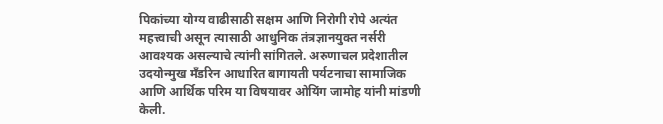पिकांच्या योग्य वाढीसाठी सक्षम आणि निरोगी रोपे अत्यंत महत्त्वाची असून त्यासाठी आधुनिक तंत्रज्ञानयुक्त नर्सरी आवश्यक असल्याचे त्यांनी सांगितले. अरुणाचल प्रदेशातील उदयोन्मुख मँडरिन आधारित बागायती पर्यटनाचा सामाजिक आणि आर्थिक परिम या विषयावर ओयिंग जामोह यांनी मांडणी केली.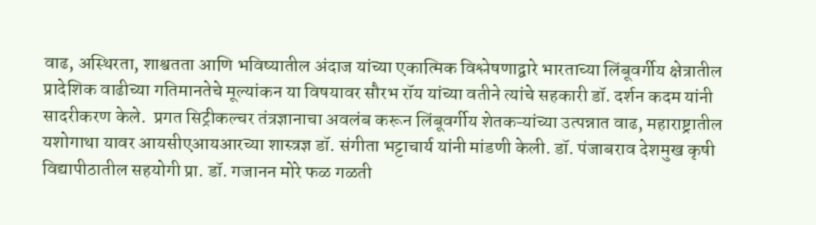वाढ, अस्थिरता, शाश्वतता आणि भविष्यातील अंदाज यांच्या एकात्मिक विश्लेषणाद्वारे भारताच्या लिंबूवर्गीय क्षेत्रातील प्रादेशिक वाढीच्या गतिमानतेचे मूल्यांकन या विषयावर सौरभ रॉय यांच्या वतीने त्यांचे सहकारी डॉ. दर्शन कदम यांनी सादरीकरण केले.  प्रगत सिट्रीकल्चर तंत्रज्ञानाचा अवलंब करून लिंबूवर्गीय शेतकऱ्यांच्या उत्पन्नात वाढ, महाराष्ट्रातील यशोगाथा यावर आयसीएआयआरच्या शास्त्रज्ञ डॉ. संगीता भट्टाचार्य यांनी मांडणी केली. डॉ. पंजाबराव देशमुख कृषी विद्यापीठातील सहयोगी प्रा. डॉ. गजानन मोरे फळ गळती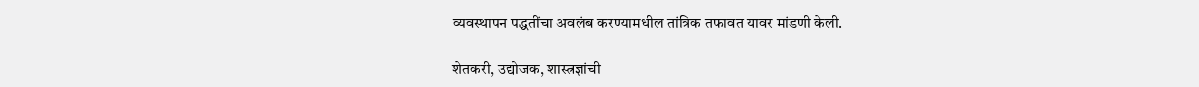व्यवस्थापन पद्धतींचा अवलंब करण्यामधील तांत्रिक तफावत यावर मांडणी केली.

शेतकरी, उद्योजक, शास्त्रज्ञांची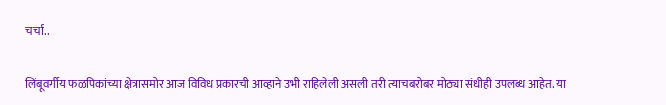चर्चा..

लिंबूवर्गीय फळपिकांच्या क्षेत्रासमोर आज विविध प्रकारची आव्हाने उभी राहिलेली असली तरी त्याचबरोबर मोठ्या संधीही उपलब्ध आहेत. या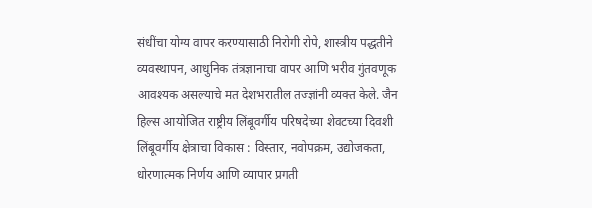संधींचा योग्य वापर करण्यासाठी निरोगी रोपे, शास्त्रीय पद्धतीने व्यवस्थापन, आधुनिक तंत्रज्ञानाचा वापर आणि भरीव गुंतवणूक आवश्यक असल्याचे मत देशभरातील तज्ज्ञांनी व्यक्त केले. जैन हिल्स आयोजित राष्ट्रीय लिंबूवर्गीय परिषदेच्या शेवटच्या दिवशी लिंबूवर्गीय क्षेत्राचा विकास : विस्तार, नवोपक्रम, उद्योजकता, धोरणात्मक निर्णय आणि व्यापार प्रगती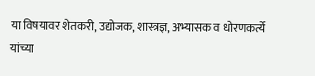या विषयावर शेतकरी, उद्योजक, शास्त्रज्ञ, अभ्यासक व धोरणकर्त्ये यांच्या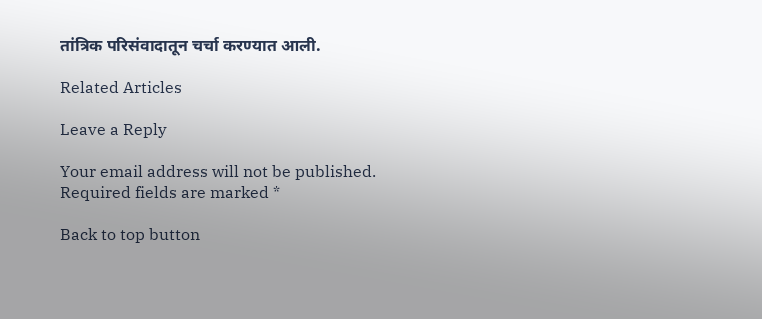तांत्रिक परिसंवादातून चर्चा करण्यात आली.

Related Articles

Leave a Reply

Your email address will not be published. Required fields are marked *

Back to top button